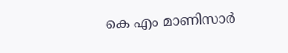കെ എം മാണിസാർ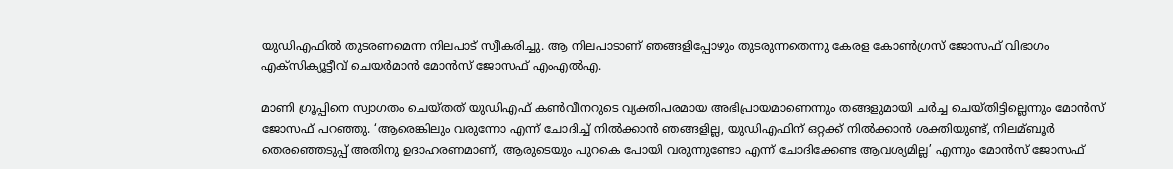യുഡിഎഫില്‍ തുടരണമെന്ന നിലപാട് സ്വീകരിച്ചു. ആ നിലപാടാണ് ഞങ്ങളിപ്പോഴും തുടരുന്നതെന്നു കേരള കോണ്‍ഗ്രസ് ജോസഫ് വിഭാഗം എക്സിക്യൂട്ടീവ് ചെയർമാൻ മോൻസ് ജോസഫ് എംഎൽഎ.

മാണി ഗ്രൂപ്പിനെ സ്വാഗതം ചെയ്തത് യുഡിഎഫ് കൺവീനറുടെ വ്യക്തിപരമായ അഭിപ്രായമാണെന്നും തങ്ങളുമായി ചർച്ച ചെയ്തിട്ടില്ലെന്നും മോൻസ് ജോസഫ് പറഞ്ഞു. ‘ആരെങ്കിലും വരുന്നോ എന്ന് ചോദിച്ച്‌ നില്‍ക്കാൻ ഞങ്ങളില്ല, യുഡിഎഫിന് ഒറ്റക്ക് നില്‍ക്കാൻ ശക്തിയുണ്ട്, നിലമ്ബൂർ തെരഞ്ഞെടുപ്പ് അതിനു ഉദാഹരണമാണ്, ആരുടെയും പുറകെ പോയി വരുന്നുണ്ടോ എന്ന് ചോദിക്കേണ്ട ആവശ്യമില്ല’ എന്നും മോൻസ് ജോസഫ്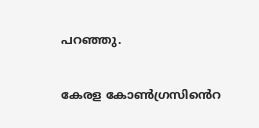പറഞ്ഞു.

കേരള കോണ്‍ഗ്രസിൻെറ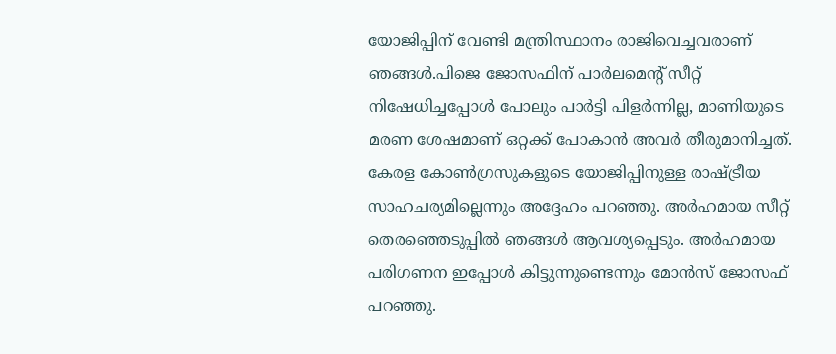യോജിപ്പിന് വേണ്ടി മന്ത്രിസ്ഥാനം രാജിവെച്ചവരാണ് ഞങ്ങള്‍.പിജെ ജോസഫിന് പാർലമെൻ്റ് സീറ്റ് നിഷേധിച്ചപ്പോള്‍ പോലും പാർട്ടി പിളർന്നില്ല, മാണിയുടെ മരണ ശേഷമാണ് ഒറ്റക്ക് പോകാൻ അവർ തീരുമാനിച്ചത്. കേരള കോണ്‍ഗ്രസുകളുടെ യോജിപ്പിനുള്ള രാഷ്ട്രീയ സാഹചര്യമില്ലെന്നും അദ്ദേഹം പറഞ്ഞു. അർഹമായ സീറ്റ് തെരഞ്ഞെടുപ്പില്‍ ഞങ്ങള്‍ ആവശ്യപ്പെടും. അർഹമായ പരിഗണന ഇപ്പോള്‍ കിട്ടുന്നുണ്ടെന്നും മോൻസ് ജോസഫ് പറഞ്ഞു.